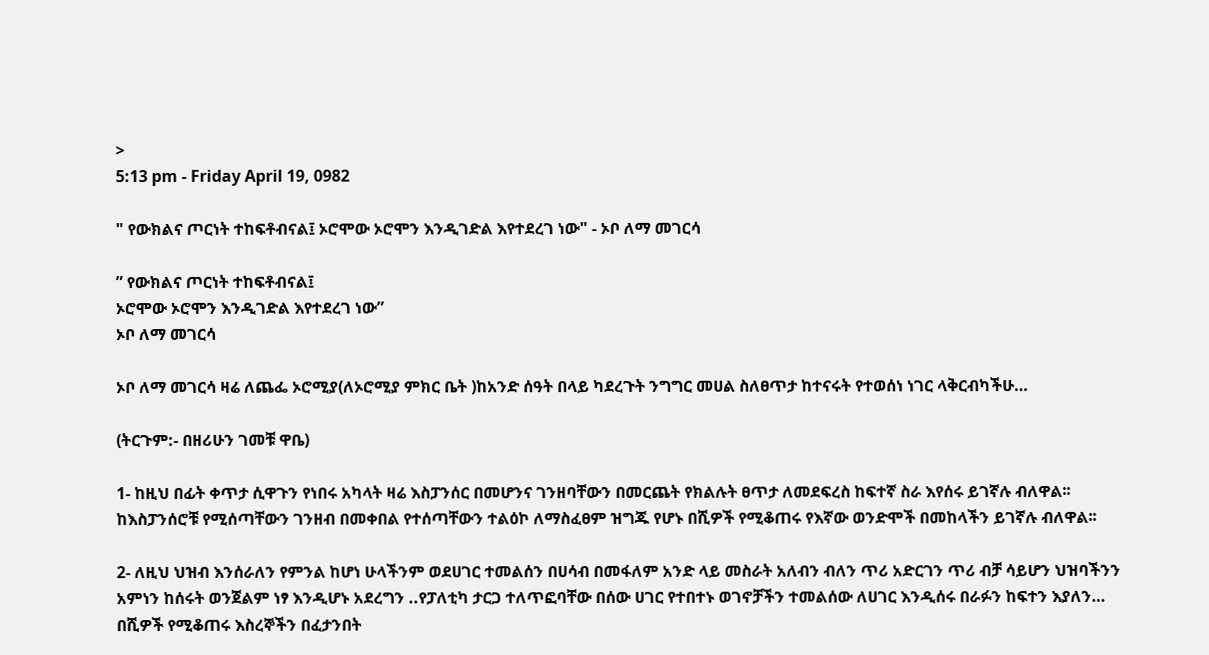>
5:13 pm - Friday April 19, 0982

" የውክልና ጦርነት ተከፍቶብናል፤ ኦሮሞው ኦሮሞን እንዲገድል እየተደረገ ነው" - ኦቦ ለማ መገርሳ

” የውክልና ጦርነት ተከፍቶብናል፤
ኦሮሞው ኦሮሞን እንዲገድል እየተደረገ ነው”
ኦቦ ለማ መገርሳ

ኦቦ ለማ መገርሳ ዛሬ ለጨፌ ኦሮሚያ(ለኦሮሚያ ምክር ቤት )ከአንድ ሰዓት በላይ ካደረጉት ንግግር መሀል ስለፀጥታ ከተናሩት የተወሰነ ነገር ላቅርብካችሁ…

(ትርጉም:- በዘሪሁን ገመቹ ዋቤ)

1- ከዚህ በፊት ቀጥታ ሲዋጉን የነበሩ አካላት ዛሬ እስፓንሰር በመሆንና ገንዘባቸውን በመርጨት የክልሉት ፀጥታ ለመደፍረስ ከፍተኛ ስራ እየሰሩ ይገኛሉ ብለዋል፡፡ ከእስፓንሰሮቹ የሚሰጣቸውን ገንዘብ በመቀበል የተሰጣቸውን ተልዕኮ ለማስፈፀም ዝግጁ የሆኑ በሺዎች የሚቆጠሩ የእኛው ወንድሞች በመከላችን ይገኛሉ ብለዋል፡፡

2- ለዚህ ህዝብ እንሰራለን የምንል ከሆነ ሁላችንም ወደሀገር ተመልሰን በሀሳብ በመፋለም አንድ ላይ መስራት አለብን ብለን ጥሪ አድርገን ጥሪ ብቻ ሳይሆን ህዝባችንን አምነን ከሰሩት ወንጀልም ነፃ እንዲሆኑ አደረግን ..የፓለቲካ ታርጋ ተለጥፎባቸው በሰው ሀገር የተበተኑ ወገኖቻችን ተመልሰው ለሀገር እንዲሰሩ በራፉን ከፍተን እያለን… በሺዎች የሚቆጠሩ እስረኞችን በፈታንበት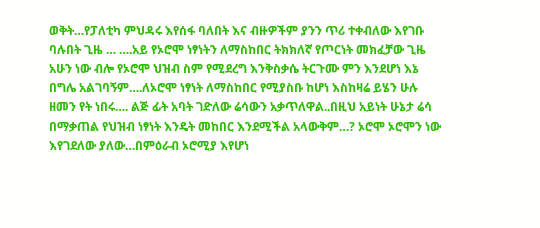ወቅት…የፓለቲካ ምህዳሩ እየሰፋ ባለበት እና ብዙዎችም ያንን ጥሪ ተቀብለው እየገቡ ባሉበት ጊዜ … ….አይ የኦሮሞ ነፃነትን ለማስከበር ትክክለኛ የጦርነት መክፈቻው ጊዜ አሁን ነው ብሎ የኦሮሞ ህዝብ ስም የሚደረግ እንቅስቃሴ ትርጉሙ ምን እንደሆነ እኔ በግሌ አልገባኝም….ለኦሮሞ ነፃነት ለማስከበር የሚያስቡ ከሆነ እስከዛሬ ይሄን ሁሉ ዘመን የት ነበሩ…. ልጅ ፊት አባት ገድለው ሬሳውን አቃጥለዋል..በዚህ አይነት ሁኔታ ሬሳ በማቃጠል የህዝብ ነፃነት እንዴት መከበር እንደሚችል አላውቅም…? ኦሮሞ ኦሮሞን ነው እየገደለው ያለው…በምዕራብ ኦሮሚያ እየሆነ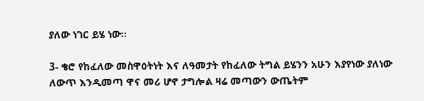ያለው ነገር ይሄ ነው፡፡

3- ቄሮ የከፈለው መስዋዕትነት እና ለዓመታት የከፈለው ትግል ይሄንን አሁን እያየነው ያለነው ለውጥ እንዲመጣ ዋና መሪ ሆኖ ታግሎል ዛሬ መጣውን ውጤትም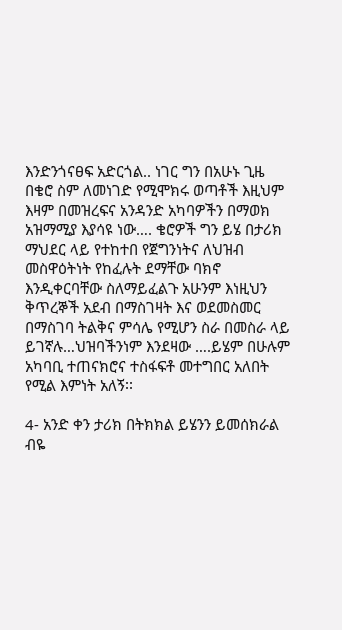እንድንጎናፀፍ አድርጎል.. ነገር ግን በአሁኑ ጊዜ በቄሮ ስም ለመነገድ የሚሞክሩ ወጣቶች እዚህም እዛም በመዝረፍና አንዳንድ አካባዎችን በማወክ አዝማሚያ እያሳዩ ነው…. ቄሮዎች ግን ይሄ በታሪክ ማህደር ላይ የተከተበ የጀግንነትና ለህዝብ መስዋዕትነት የከፈሉት ደማቸው ባክኖ እንዲቀርባቸው ስለማይፈልጉ አሁንም እነዚህን ቅጥረኞች አደብ በማስገዛት እና ወደመስመር በማስገባ ትልቅና ምሳሌ የሚሆን ስራ በመስራ ላይ ይገኛሉ…ህዝባችንነም እንደዛው ….ይሄም በሁሉም አካባቢ ተጠናክሮና ተስፋፍቶ መተግበር አለበት የሚል እምነት አለኝ፡፡

4- አንድ ቀን ታሪክ በትክክል ይሄንን ይመሰክራል ብዬ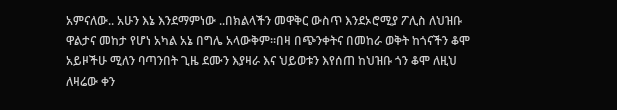አምናለው.. አሁን እኔ እንደማምነው ..በክልላችን መዋቅር ውስጥ እንደኦሮሚያ ፖሊስ ለህዝቡ ዋልታና መከታ የሆነ አካል አኔ በግሌ አላውቅም፡፡በዛ በጭንቀትና በመከራ ወቅት ከጎናችን ቆሞ አይዞችሁ ሚለን ባጣንበት ጊዜ ደሙን እያዛራ እና ህይወቱን እየሰጠ ከህዝቡ ጎን ቆሞ ለዚህ ለዛሬው ቀን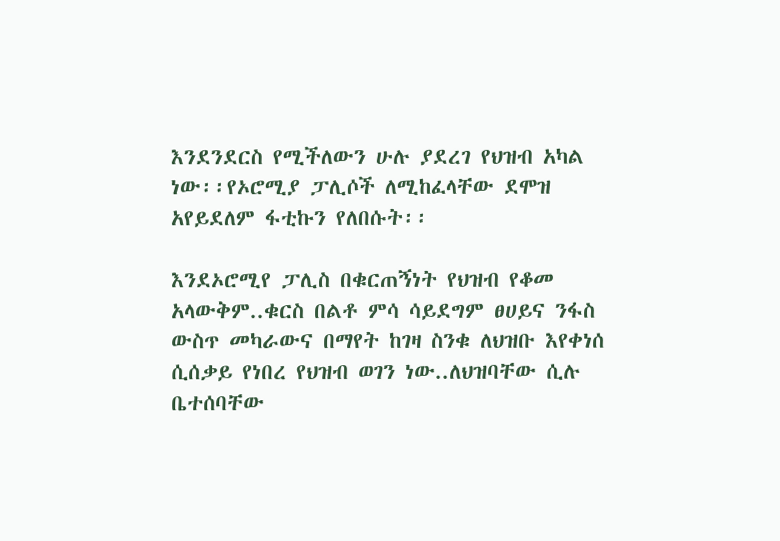እንደንደርስ የሚችለውን ሁሉ ያደረገ የህዝብ አካል ነው፡፡የኦሮሚያ ፓሊሶች ለሚከፈላቸው ደሞዝ አየይደለም ፋቲኩን የለበሱት፡፡

እንደኦሮሚየ ፓሊስ በቁርጠኝነት የህዝብ የቆመ አላውቅም..ቁርስ በልቶ ምሳ ሳይደግም ፀሀይና ንፋስ ውስጥ መካራውና በማየት ከገዛ ስንቁ ለህዝቡ እየቀነሰ ሲሰቃይ የነበረ የህዝብ ወገን ነው..ለህዝባቸው ሲሉ ቤተሰባቸው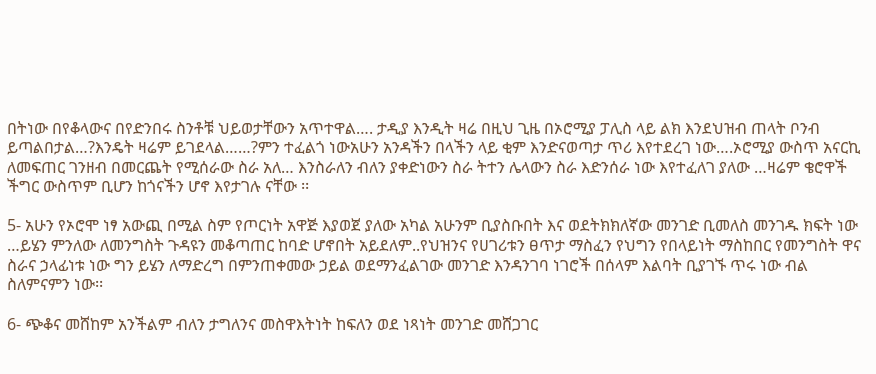በትነው በየቆላውና በየድንበሩ ስንቶቹ ህይወታቸውን አጥተዋል…. ታዲያ እንዲት ዛሬ በዚህ ጊዜ በኦሮሚያ ፓሊስ ላይ ልክ እንደህዝብ ጠላት ቦንብ ይጣልበታል…?እንዴት ዛሬም ይገደላል……?ምን ተፈልጎ ነውአሁን አንዳችን በላችን ላይ ቂም እንድናወጣታ ጥሪ እየተደረገ ነው….ኦሮሚያ ውስጥ አናርኪ ለመፍጠር ገንዘብ በመርጨት የሚሰራው ስራ አለ… እንስራለን ብለን ያቀድነውን ስራ ትተን ሌላውን ስራ እድንሰራ ነው እየተፈለገ ያለው …ዛሬም ቄሮዋች ችግር ውስጥም ቢሆን ከጎናችን ሆኖ እየታገሉ ናቸው ፡፡

5- አሁን የኦሮሞ ነፃ አውጪ በሚል ስም የጦርነት አዋጅ እያወጀ ያለው አካል አሁንም ቢያስቡበት እና ወደትክክለኛው መንገድ ቢመለስ መንገዱ ክፍት ነው …ይሄን ምንለው ለመንግስት ጉዳዩን መቆጣጠር ከባድ ሆኖበት አይደለም..የህዝንና የሀገሪቱን ፀጥታ ማስፈን የህግን የበላይነት ማስከበር የመንግስት ዋና ስራና ኃላፊነቱ ነው ግን ይሄን ለማድረግ በምንጠቀመው ኃይል ወደማንፈልገው መንገድ እንዳንገባ ነገሮች በሰላም እልባት ቢያገኙ ጥሩ ነው ብል ስለምናምን ነው፡፡

6- ጭቆና መሸከም አንችልም ብለን ታግለንና መስዋእትነት ከፍለን ወደ ነጻነት መንገድ መሸጋገር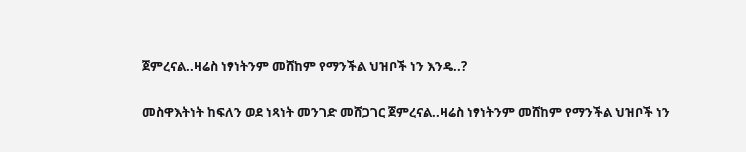ጀምረናል..ዛሬስ ነፃነትንም መሸከም የማንችል ህዝቦች ነን እንዴ..?

መስዋእትነት ከፍለን ወደ ነጻነት መንገድ መሸጋገር ጀምረናል..ዛሬስ ነፃነትንም መሸከም የማንችል ህዝቦች ነን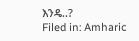እንዴ..?
Filed in: Amharic